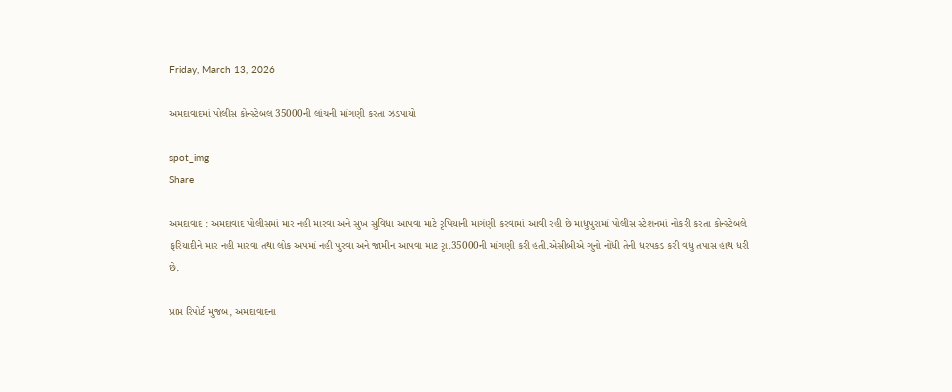Friday, March 13, 2026

અમદાવાદમાં પોલીસ કોન્સ્ટેબલ 35000ની લાંચની માંગણી કરતા ઝડપાયો

spot_img
Share

અમદાવાદ : અમદાવાદ પોલીસમાં માર નહી મારવા અને સુખ સુવિધા આપવા માટે રૃપિયાની માગંણી કરવામાં આવી રહી છે માધુપુરામાં પોલીસ સ્ટેશનમાં નોકરી કરતા કોન્સ્ટેબલે ફરિયાદીને માર નહી મારવા તથા લોક અપમાં નહી પુરવા અને જામીન આપવા માટ રૃા.35000ની માંગણી કરી હતી.એસીબીએ ગુનો નોંધી તેની ધરપકડ કરી વધુ તપાસ હાથ ધરી છે.

પ્રાપ્ત રિપોર્ટ મુજબ, અમદાવાદના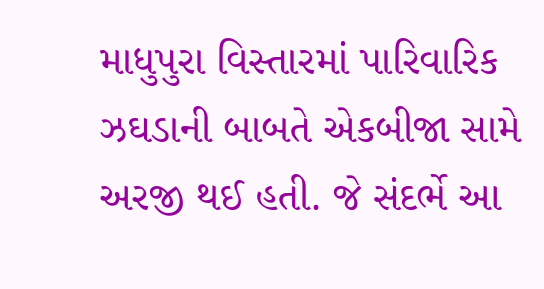માધુપુરા વિસ્તારમાં પારિવારિક ઝઘડાની બાબતે એકબીજા સામે અરજી થઈ હતી. જે સંદર્ભે આ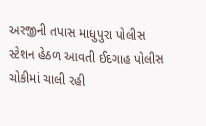અરજીની તપાસ માધુપુરા પોલીસ સ્ટેશન હેઠળ આવતી ઈદગાહ પોલીસ ચોકીમાં ચાલી રહી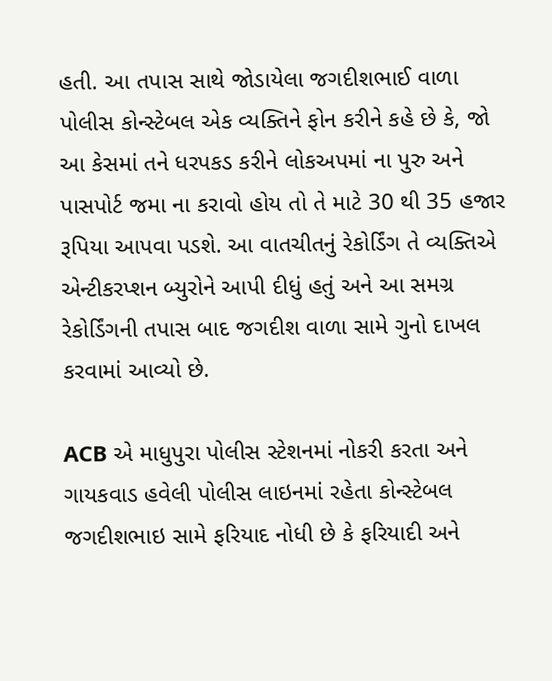હતી. આ તપાસ સાથે જોડાયેલા જગદીશભાઈ વાળા પોલીસ કોન્સ્ટેબલ એક વ્યક્તિને ફોન કરીને કહે છે કે, જો આ કેસમાં તને ધરપકડ કરીને લોકઅપમાં ના પુરુ અને પાસપોર્ટ જમા ના કરાવો હોય તો તે માટે 30 થી 35 હજાર રૂપિયા આપવા પડશે. આ વાતચીતનું રેકોર્ડિંગ તે વ્યક્તિએ એન્ટીકરપ્શન બ્યુરોને આપી દીધું હતું અને આ સમગ્ર રેકોર્ડિંગની તપાસ બાદ જગદીશ વાળા સામે ગુનો દાખલ કરવામાં આવ્યો છે.

ACB એ માધુપુરા પોલીસ સ્ટેશનમાં નોકરી કરતા અને ગાયકવાડ હવેલી પોલીસ લાઇનમાં રહેતા કોન્સ્ટેબલ જગદીશભાઇ સામે ફરિયાદ નોધી છે કે ફરિયાદી અને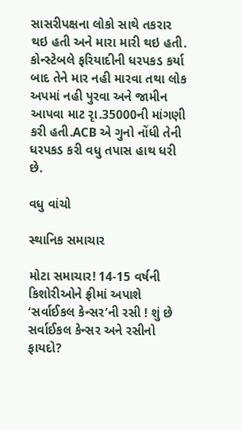સાસરીપક્ષના લોકો સાથે તકરાર થઇ હતી અને મારા મારી થઇ હતી. કોન્સ્ટેબલે ફરિયાદીની ધરપકડ કર્યા બાદ તેને માર નહી મારવા તથા લોક અપમાં નહી પુરવા અને જામીન આપવા માટ રૃા.35000ની માંગણી કરી હતી.ACB એ ગુનો નોંધી તેની ધરપકડ કરી વધુ તપાસ હાથ ધરી છે.

વધુ વાંચો

સ્થાનિક સમાચાર

મોટા સમાચાર! 14-15 વર્ષની કિશોરીઓને ફ્રીમાં અપાશે ‘સર્વાઈકલ કેન્સર’ની રસી ! શું છે સર્વાઈકલ કેન્સર અને રસીનો ફાયદો?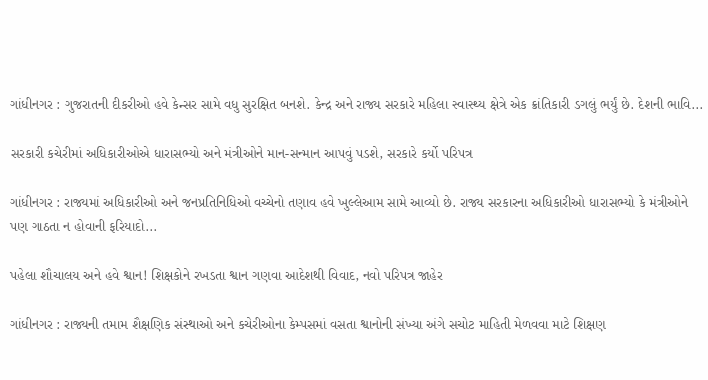ગાંધીનગર : ગુજરાતની દીકરીઓ હવે કેન્સર સામે વધુ સુરક્ષિત બનશે. કેન્દ્ર અને રાજ્ય સરકારે મહિલા સ્વાસ્થ્ય ક્ષેત્રે એક ક્રાંતિકારી ડગલું ભર્યું છે. દેશની ભાવિ...

સરકારી કચેરીમાં અધિકારીઓએ ધારાસભ્યો અને મંત્રીઓને માન-સન્માન આપવું પડશે, સરકારે કર્યો પરિપત્ર

ગાંધીનગર : રાજ્યમાં અધિકારીઓ અને જનપ્રતિનિધિઓ વચ્ચેનો તણાવ હવે ખુલ્લેઆમ સામે આવ્યો છે. રાજ્ય સરકારના અધિકારીઓ ધારાસભ્યો કે મંત્રીઓને પણ ગાઠતા ન હોવાની ફરિયાદો...

પહેલા શૌચાલય અને હવે શ્વાન! શિક્ષકોને રખડતા શ્વાન ગણવા આદેશથી વિવાદ, નવો પરિપત્ર જાહેર

ગાંધીનગર : રાજ્યની તમામ શૈક્ષણિક સંસ્થાઓ અને કચેરીઓના કેમ્પસમાં વસતા શ્વાનોની સંખ્યા અંગે સચોટ માહિતી મેળવવા માટે શિક્ષણ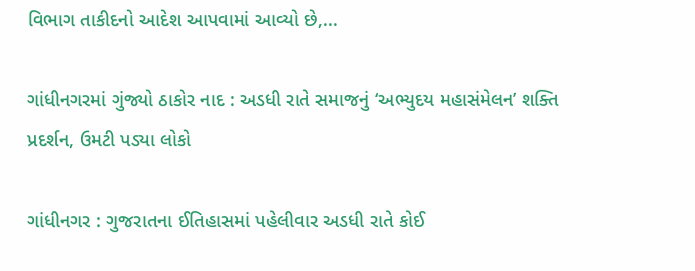વિભાગ તાકીદનો આદેશ આપવામાં આવ્યો છે,...

ગાંધીનગરમાં ગુંજ્યો ઠાકોર નાદ : અડધી રાતે સમાજનું ‘અભ્યુદય મહાસંમેલન’ શક્તિ પ્રદર્શન, ઉમટી પડ્યા લોકો

ગાંધીનગર : ગુજરાતના ઈતિહાસમાં પહેલીવાર અડધી રાતે કોઈ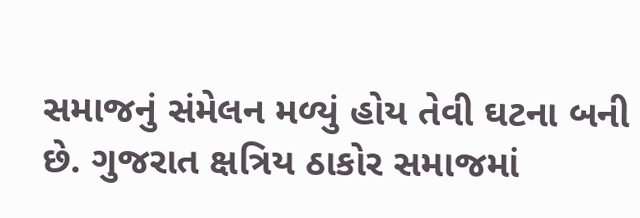સમાજનું સંમેલન મળ્યું હોય તેવી ઘટના બની છે. ગુજરાત ક્ષત્રિય ઠાકોર સમાજમાં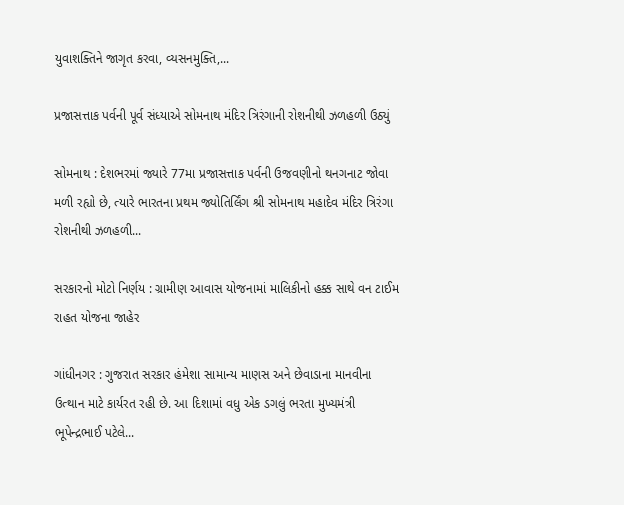યુવાશક્તિને જાગૃત કરવા, વ્યસનમુક્તિ,...

પ્રજાસત્તાક પર્વની પૂર્વ સંધ્યાએ સોમનાથ મંદિર ત્રિરંગાની રોશનીથી ઝળહળી ઉઠ્યું

સોમનાથ : દેશભરમાં જ્યારે 77મા પ્રજાસત્તાક પર્વની ઉજવણીનો થનગનાટ જોવા મળી રહ્યો છે, ત્યારે ભારતના પ્રથમ જ્યોતિર્લિંગ શ્રી સોમનાથ મહાદેવ મંદિર ત્રિરંગા રોશનીથી ઝળહળી...

સરકારનો મોટો નિર્ણય : ગ્રામીણ આવાસ યોજનામાં માલિકીનો હક્ક સાથે વન ટાઈમ રાહત યોજના જાહેર

ગાંધીનગર : ગુજરાત સરકાર હંમેશા સામાન્ય માણસ અને છેવાડાના માનવીના ઉત્થાન માટે કાર્યરત રહી છે. આ દિશામાં વધુ એક ડગલું ભરતા મુખ્યમંત્રી ભૂપેન્દ્રભાઈ પટેલે...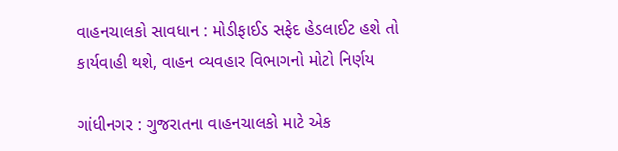વાહનચાલકો સાવધાન : મોડીફાઈડ સફેદ હેડલાઈટ હશે તો કાર્યવાહી થશે, વાહન વ્યવહાર વિભાગનો મોટો નિર્ણય

ગાંધીનગર : ગુજરાતના વાહનચાલકો માટે એક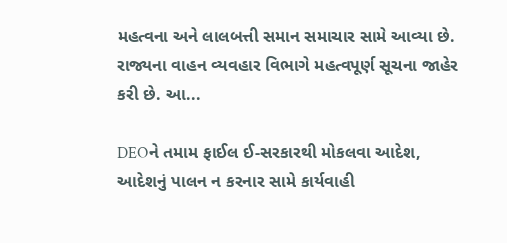મહત્વના અને લાલબત્તી સમાન સમાચાર સામે આવ્યા છે. રાજ્યના વાહન વ્યવહાર વિભાગે મહત્વપૂર્ણ સૂચના જાહેર કરી છે. આ...

DEOને તમામ ફાઈલ ઈ-સરકારથી મોકલવા આદેશ, આદેશનું પાલન ન કરનાર સામે કાર્યવાહી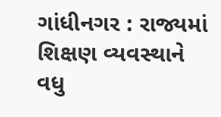ગાંધીનગર : રાજ્યમાં શિક્ષણ વ્યવસ્થાને વધુ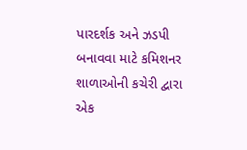પારદર્શક અને ઝડપી બનાવવા માટે કમિશનર શાળાઓની કચેરી દ્વારા એક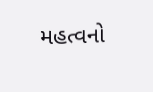મહત્વનો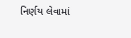નિર્ણય લેવામાં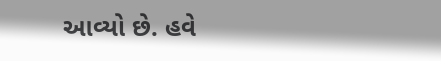આવ્યો છે. હવે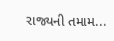રાજ્યની તમામ...